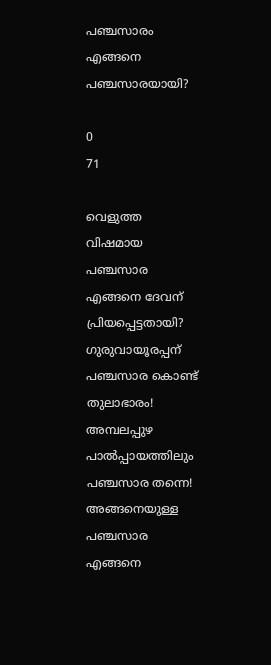പഞ്ചസാരം എങ്ങനെ പഞ്ചസാരയായി?

0
71

വെളുത്ത വിഷമായ പഞ്ചസാര എങ്ങനെ ദേവന് പ്രിയപ്പെട്ടതായി?
ഗുരുവായൂരപ്പന് പഞ്ചസാര കൊണ്ട് തുലാഭാരം!
അമ്പലപ്പുഴ പാൽപ്പായത്തിലും പഞ്ചസാര തന്നെ!
അങ്ങനെയുള്ള പഞ്ചസാര എങ്ങനെ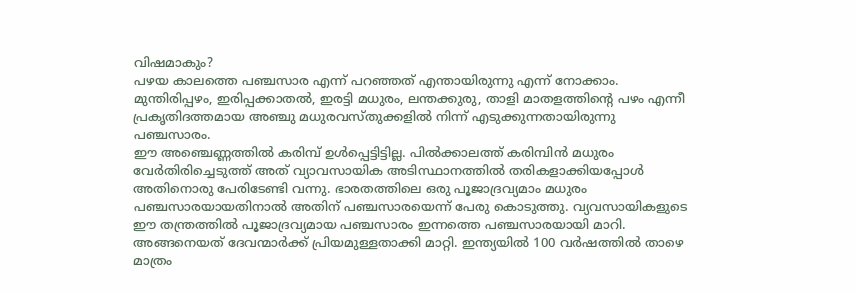വിഷമാകും?
പഴയ കാലത്തെ പഞ്ചസാര എന്ന് പറഞ്ഞത് എന്തായിരുന്നു എന്ന് നോക്കാം.
മുന്തിരിപ്പഴം, ഇരിപ്പക്കാതൽ, ഇരട്ടി മധുരം, ലന്തക്കുരു, താളി മാതളത്തിൻ്റെ പഴം എന്നീ പ്രകൃതിദത്തമായ അഞ്ചു മധുരവസ്തുക്കളിൽ നിന്ന് എടുക്കുന്നതായിരുന്നു പഞ്ചസാരം.
ഈ അഞ്ചെണ്ണത്തിൽ കരിമ്പ് ഉൾപ്പെട്ടിട്ടില്ല. പിൽക്കാലത്ത് കരിമ്പിൻ മധുരം വേർതിരിച്ചെടുത്ത് അത് വ്യാവസായിക അടിസ്ഥാനത്തിൽ തരികളാക്കിയപ്പോൾ അതിനൊരു പേരിടേണ്ടി വന്നു. ഭാരതത്തിലെ ഒരു പൂജാദ്രവ്യമാം മധുരം പഞ്ചസാരയായതിനാൽ അതിന് പഞ്ചസാരയെന്ന് പേരു കൊടുത്തു. വ്യവസായികളുടെ ഈ തന്ത്രത്തിൽ പൂജാദ്രവ്യമായ പഞ്ചസാരം ഇന്നത്തെ പഞ്ചസാരയായി മാറി.
അങ്ങനെയത് ദേവന്മാർക്ക് പ്രിയമുള്ളതാക്കി മാറ്റി. ഇന്ത്യയിൽ 100 വർഷത്തിൽ താഴെ മാത്രം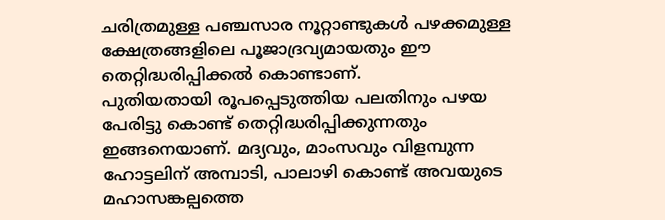ചരിത്രമുള്ള പഞ്ചസാര നൂറ്റാണ്ടുകൾ പഴക്കമുള്ള ക്ഷേത്രങ്ങളിലെ പൂജാദ്രവ്യമായതും ഈ തെറ്റിദ്ധരിപ്പിക്കൽ കൊണ്ടാണ്.
പുതിയതായി രൂപപ്പെടുത്തിയ പലതിനും പഴയ പേരിട്ടു കൊണ്ട് തെറ്റിദ്ധരിപ്പിക്കുന്നതും ഇങ്ങനെയാണ്. മദ്യവും, മാംസവും വിളമ്പുന്ന ഹോട്ടലിന് അമ്പാടി, പാലാഴി കൊണ്ട് അവയുടെ മഹാസങ്കല്പത്തെ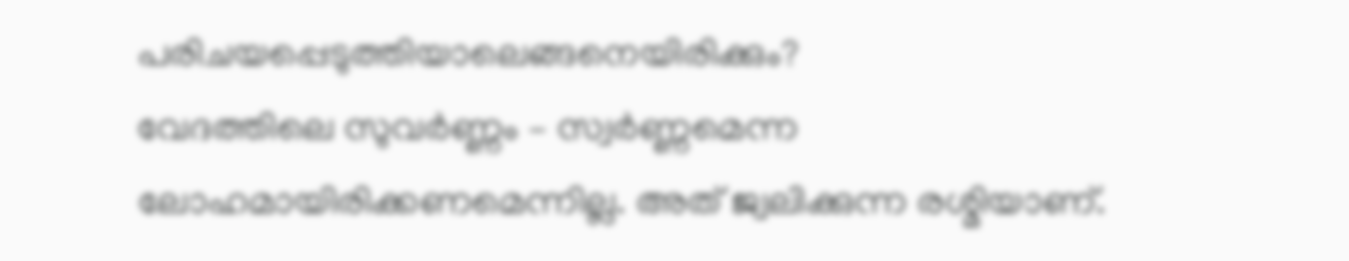പരിചയപ്പെടുത്തിയാലെങ്ങനെയിരിക്കും?
വേദത്തിലെ സുവർണ്ണം – സ്വർണ്ണമെന്ന ലോഹമായിരിക്കണമെന്നില്ല. അത് ജ്വലിക്കുന്ന രശ്മിയാണ്.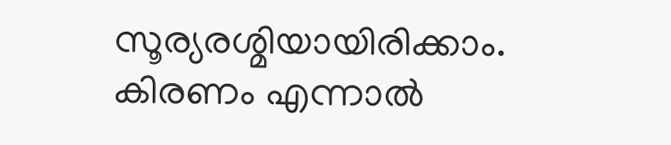സൂര്യരശ്മിയായിരിക്കാം. കിരണം എന്നാൽ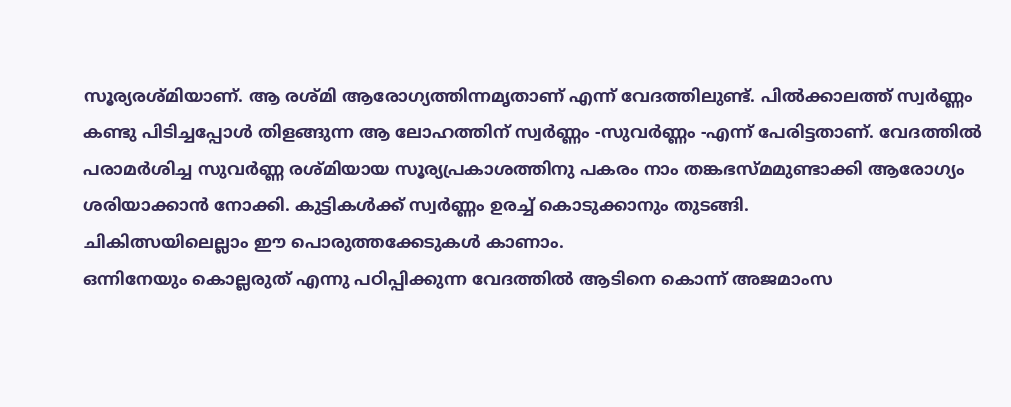സൂര്യരശ്മിയാണ്. ആ രശ്മി ആരോഗ്യത്തിന്നമൃതാണ് എന്ന് വേദത്തിലുണ്ട്. പിൽക്കാലത്ത് സ്വർണ്ണം കണ്ടു പിടിച്ചപ്പോൾ തിളങ്ങുന്ന ആ ലോഹത്തിന് സ്വർണ്ണം -സുവർണ്ണം -എന്ന് പേരിട്ടതാണ്. വേദത്തിൽ പരാമർശിച്ച സുവർണ്ണ രശ്മിയായ സൂര്യപ്രകാശത്തിനു പകരം നാം തങ്കഭസ്മമുണ്ടാക്കി ആരോഗ്യം ശരിയാക്കാൻ നോക്കി. കുട്ടികൾക്ക് സ്വർണ്ണം ഉരച്ച് കൊടുക്കാനും തുടങ്ങി.
ചികിത്സയിലെല്ലാം ഈ പൊരുത്തക്കേടുകൾ കാണാം.
ഒന്നിനേയും കൊല്ലരുത് എന്നു പഠിപ്പിക്കുന്ന വേദത്തിൽ ആടിനെ കൊന്ന് അജമാംസ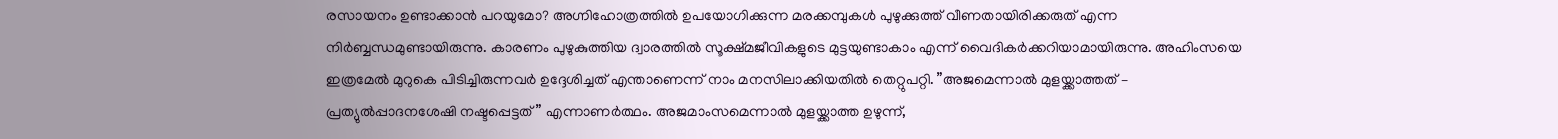രസായനം ഉണ്ടാക്കാൻ പറയുമോ? അഗ്നിഹോത്രത്തിൽ ഉപയോഗിക്കുന്ന മരക്കമ്പുകൾ പുഴുക്കുത്ത് വീണതായിരിക്കരുത് എന്ന നിർബ്ബന്ധമുണ്ടായിരുന്നു. കാരണം പുഴുകുത്തിയ ദ്വാരത്തിൽ സൂക്ഷ്മജീവികളുടെ മുട്ടയുണ്ടാകാം എന്ന് വൈദികർക്കറിയാമായിരുന്നു. അഹിംസയെ ഇത്രമേൽ മുറുകെ പിടിച്ചിരുന്നവർ ഉദ്ദേശിച്ചത് എന്താണെന്ന് നാം മനസിലാക്കിയതിൽ തെറ്റുപറ്റി. ”അജമെന്നാൽ മുളയ്ക്കാത്തത് – പ്രത്യുൽപ്പാദനശേഷി നഷ്ടപ്പെട്ടത് ” എന്നാണർത്ഥം. അജമാംസമെന്നാൽ മുളയ്ക്കാത്ത ഉഴുന്ന്,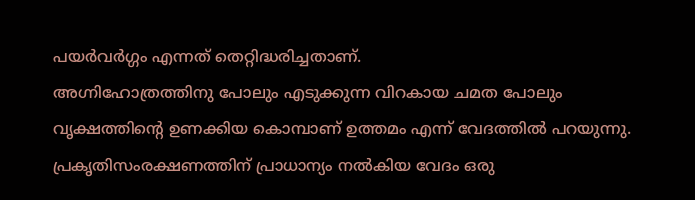പയർവർഗ്ഗം എന്നത് തെറ്റിദ്ധരിച്ചതാണ്.
അഗ്നിഹോത്രത്തിനു പോലും എടുക്കുന്ന വിറകായ ചമത പോലും വൃക്ഷത്തിൻ്റെ ഉണക്കിയ കൊമ്പാണ് ഉത്തമം എന്ന് വേദത്തിൽ പറയുന്നു. പ്രകൃതിസംരക്ഷണത്തിന് പ്രാധാന്യം നൽകിയ വേദം ഒരു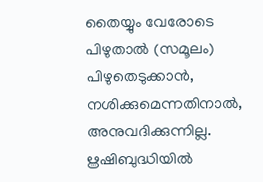തൈയ്യും വേരോടെ പിഴുതാൽ (സമൂലം) പിഴുതെടുക്കാൻ, നശിക്കുമെന്നതിനാൽ, അനുവദിക്കുന്നില്ല.
ൠഷിബുദ്ധിയിൽ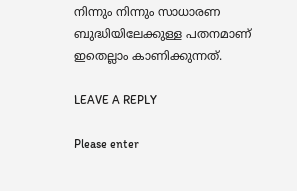നിന്നും നിന്നും സാധാരണ ബുദ്ധിയിലേക്കുള്ള പതനമാണ് ഇതെല്ലാം കാണിക്കുന്നത്.

LEAVE A REPLY

Please enter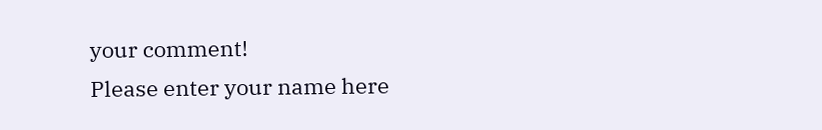your comment!
Please enter your name here